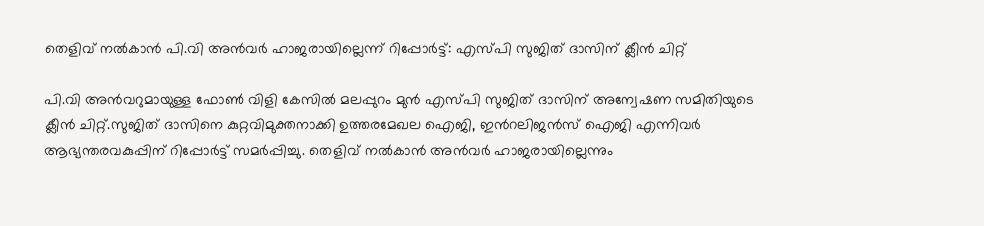തെളിവ് നല്‍കാന്‍ പി.വി അന്‍വര്‍ ഹാജരായില്ലെന്ന് റിപ്പോര്‍ട്ട്: എസ്പി സുജിത് ദാസിന് ക്ലീൻ ചിറ്റ്

പി.വി അൻവറുമായുള്ള ഫോണ്‍ വിളി കേസില്‍ മലപ്പുറം മുൻ എസ്‍പി സുജിത് ദാസിന് അന്വേഷണ സമിതിയുടെ ക്ലീൻ ചിറ്റ്.സുജിത് ദാസിനെ കുറ്റവിമുക്തനാക്കി ഉത്തരമേഖല ഐജി, ഇന്‍റലിജൻസ് ഐജി എന്നിവർ ആഭ്യന്തരവകുപ്പിന് റിപ്പോർട്ട് സമർപ്പിച്ചു. തെളിവ് നല്‍കാൻ അൻവർ ഹാജരായില്ലെന്നും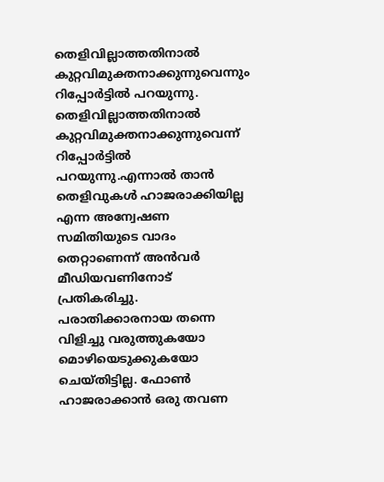തെളിവില്ലാത്തതിനാല്‍ കുറ്റവിമുക്തനാക്കുന്നുവെന്നും റിപ്പോർട്ടില്‍ പറയുന്നു. തെളിവില്ലാത്തതിനാല്‍ കുറ്റവിമുക്തനാക്കുന്നുവെന്ന് റിപ്പോർട്ടില്‍ പറയുന്നു.എന്നാല്‍ താൻ തെളിവുകള്‍ ഹാജരാക്കിയില്ല എന്ന അന്വേഷണ സമിതിയുടെ വാദം തെറ്റാണെന്ന് അൻവർ മീഡിയവണിനോട് പ്രതികരിച്ചു. പരാതിക്കാരനായ തന്നെ വിളിച്ചു വരുത്തുകയോ മൊഴിയെടുക്കുകയോ ചെയ്തിട്ടില്ല. ഫോണ്‍ ഹാജരാക്കാൻ ഒരു തവണ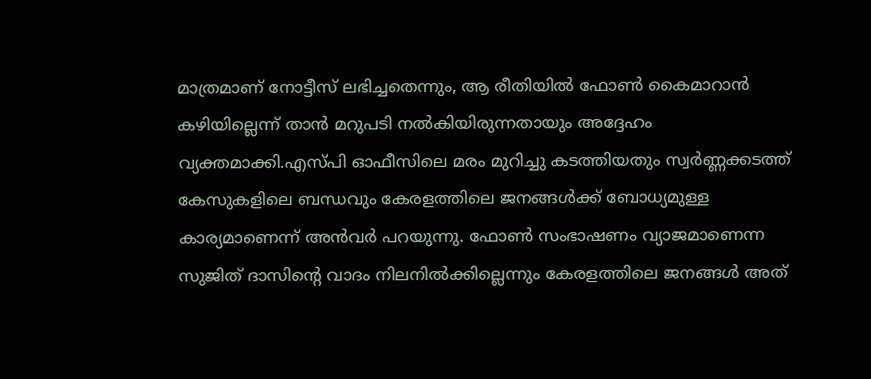മാത്രമാണ് നോട്ടീസ് ലഭിച്ചതെന്നും, ആ രീതിയില്‍ ഫോണ്‍ കൈമാറാൻ കഴിയില്ലെന്ന് താൻ മറുപടി നല്‍കിയിരുന്നതായും അദ്ദേഹം വ്യക്തമാക്കി.എസ്പി ഓഫീസിലെ മരം മുറിച്ചു കടത്തിയതും സ്വർണ്ണക്കടത്ത് കേസുകളിലെ ബന്ധവും കേരളത്തിലെ ജനങ്ങള്‍ക്ക് ബോധ്യമുള്ള കാര്യമാണെന്ന് അൻവർ പറയുന്നു. ഫോണ്‍ സംഭാഷണം വ്യാജമാണെന്ന സുജിത് ദാസിന്റെ വാദം നിലനില്‍ക്കില്ലെന്നും കേരളത്തിലെ ജനങ്ങള്‍ അത്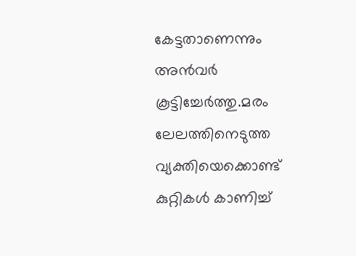കേട്ടതാണെന്നും അന്‍വര്‍ കൂട്ടിച്ചേർത്തു.മരം ലേലത്തിനെടുത്ത വ്യക്തിയെക്കൊണ്ട് കുറ്റികള്‍ കാണിച്ച്‌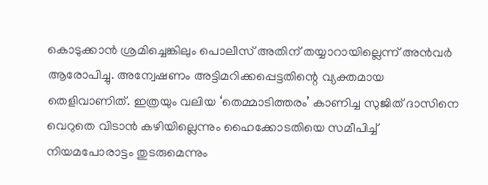കൊടുക്കാൻ ശ്രമിച്ചെങ്കിലും പൊലീസ് അതിന് തയ്യാറായില്ലെന്ന് അന്‍വര്‍ ആരോപിച്ചു. അന്വേഷണം അട്ടിമറിക്കപ്പെട്ടതിന്റെ വ്യക്തമായ തെളിവാണിത്. ഇത്രയും വലിയ ‘തെമ്മാടിത്തരം’ കാണിച്ച സുജിത് ദാസിനെ വെറുതെ വിടാൻ കഴിയില്ലെന്നും ഹൈക്കോടതിയെ സമീപിച്ച്‌ നിയമപോരാട്ടം തുടരുമെന്നും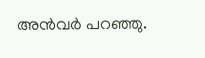അൻവർ പറഞ്ഞു.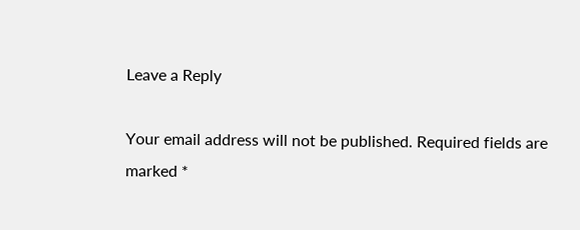Leave a Reply

Your email address will not be published. Required fields are marked *